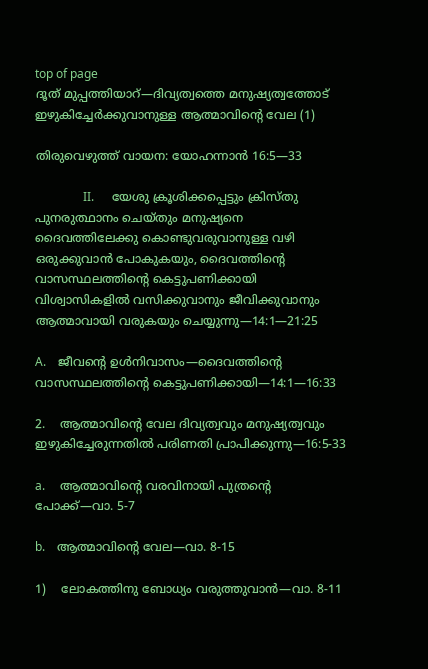top of page
ദൂത് മുപ്പത്തിയാറ്—ദിവ്യത്വത്തെ മനുഷ്യത്വത്തോട് ഇഴുകിച്ചേർക്കുവാനുള്ള ആത്മാവിന്റെ വേല (1)

തിരുവെഴുത്ത് വായന: യോഹന്നാൻ 16:5—33

                II.      യേശു ക്രൂശിക്കപ്പെട്ടും ക്രിസ്തു പുനരുത്ഥാനം ചെയ്തും മനുഷ്യനെ ദൈവത്തിലേക്കു കൊണ്ടുവരുവാനുള്ള വഴി ഒരുക്കുവാൻ പോകുകയും, ദൈവത്തിന്റെ വാസസ്ഥലത്തിന്റെ കെട്ടുപണിക്കായി വിശ്വാസികളിൽ വസിക്കുവാനും ജീവിക്കുവാനും ആത്മാവായി വരുകയും ചെയ്യുന്നു—14:1—21:25

A.    ജീവന്റെ ഉൾനിവാസം—ദൈവത്തിന്റെ വാസസ്ഥലത്തിന്റെ കെട്ടുപണിക്കായി—14:1—16:33

2.    ആത്മാവിന്റെ വേല ദിവ്യത്വവും മനുഷ്യത്വവും ഇഴുകിച്ചേരുന്നതിൽ പരിണതി പ്രാപിക്കുന്നു—16:5-33

a.     ആത്മാവിന്റെ വരവിനായി പുത്രന്റെ പോക്ക്—വാ. 5-7

b.    ആത്മാവിന്റെ വേല—വാ. 8-15

1)    ലോകത്തിനു ബോധ്യം വരുത്തുവാൻ—വാ. 8-11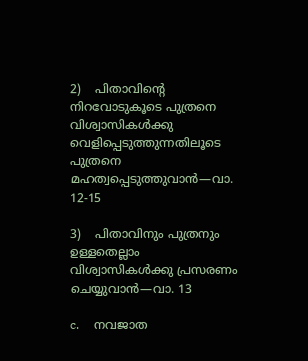2)    പിതാവിന്റെ നിറവോടുകൂടെ പുത്രനെ വിശ്വാസികൾക്കു വെളിപ്പെടുത്തുന്നതിലൂടെ പുത്രനെ മഹത്വപ്പെടുത്തുവാൻ—വാ. 12-15

3)    പിതാവിനും പുത്രനും ഉള്ളതെല്ലാം വിശ്വാസികൾക്കു പ്രസരണം ചെയ്യുവാൻ—വാ. 13

c.     നവജാത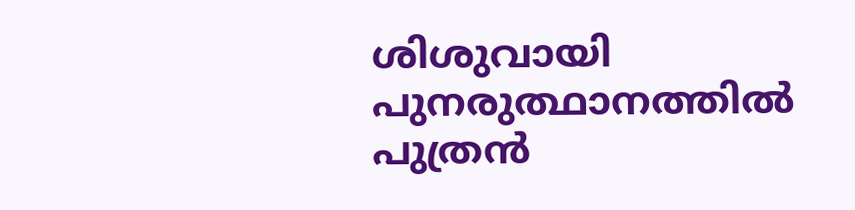ശിശുവായി പുനരുത്ഥാനത്തിൽ പുത്രൻ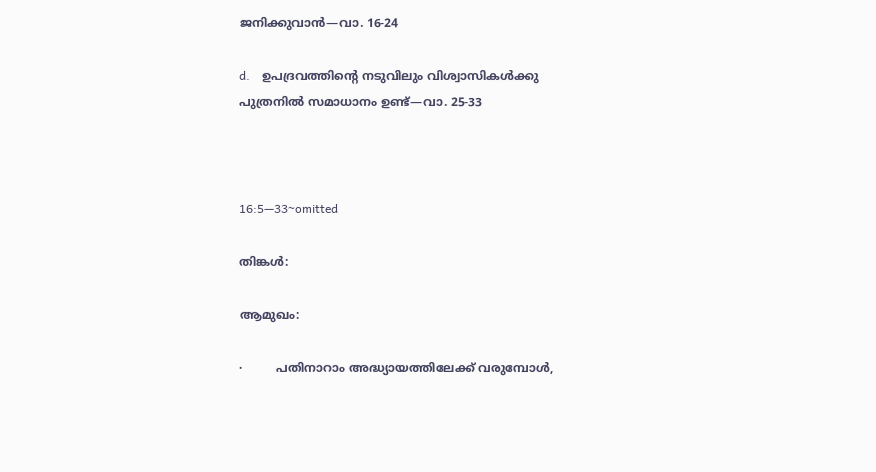ജനിക്കുവാൻ—വാ. 16-24

d.    ഉപദ്രവത്തിന്റെ നടുവിലും വിശ്വാസികൾക്കു പുത്രനിൽ സമാധാനം ഉണ്ട്—വാ. 25-33



16:5—33~omitted

തിങ്കൾ:

ആമുഖം:

·         പതിനാറാം അദ്ധ്യായത്തിലേക്ക്‌ വരുമ്പോള്‍,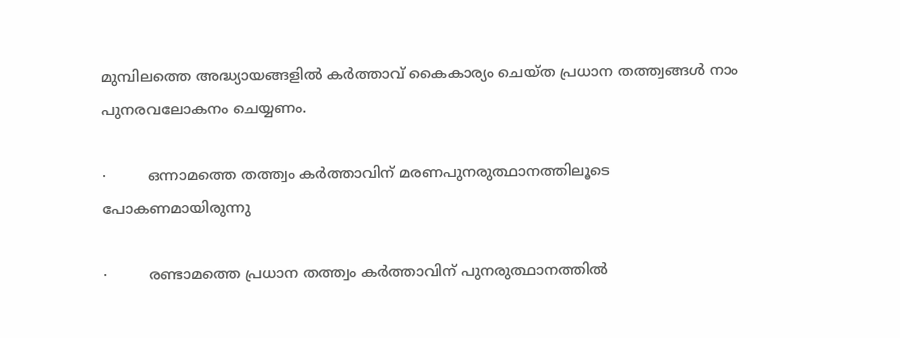മുമ്പിലത്തെ അദ്ധ്യായങ്ങളില്‍ കര്‍ത്താവ്‌ കൈകാര്യം ചെയ്ത പ്രധാന തത്ത്വങ്ങള്‍ നാം പുനരവലോകനം ചെയ്യണം.

·         ഒന്നാമത്തെ തത്ത്വം കര്‍ത്താവിന്‌ മരണപുനരുത്ഥാനത്തിലൂടെ പോകണമായിരുന്നു

·         രണ്ടാമത്തെ പ്രധാന തത്ത്വം കര്‍ത്താവിന്‌ പുനരുത്ഥാനത്തിൽ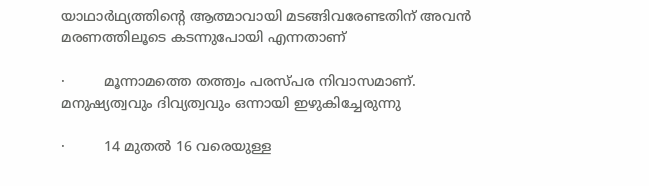യാഥാർഥ്യത്തിന്റെ ആത്മാവായി മടങ്ങിവരേണ്ടതിന്‌ അവൻ മരണത്തിലൂടെ കടന്നുപോയി എന്നതാണ്‌

·         മൂന്നാമത്തെ തത്ത്വം പരസ്പര നിവാസമാണ്. മനുഷ്യത്വവും ദിവ്യത്വവും ഒന്നായി ഇഴുകിച്ചേരുന്നു

·         14 മുതൽ 16 വരെയുള്ള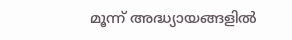മൂന്ന്‌ അദ്ധ്യായങ്ങളിൽ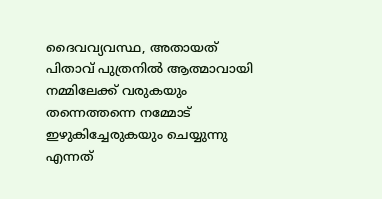ദൈവവ്യവസ്ഥ, അതായത് പിതാവ്‌ പുത്രനിൽ ആത്മാവായി നമ്മിലേക്ക്‌ വരുകയും തന്നെത്തന്നെ നമ്മോട്‌ ഇഴുകിച്ചേരുകയും ചെയ്യുന്നു എന്നത്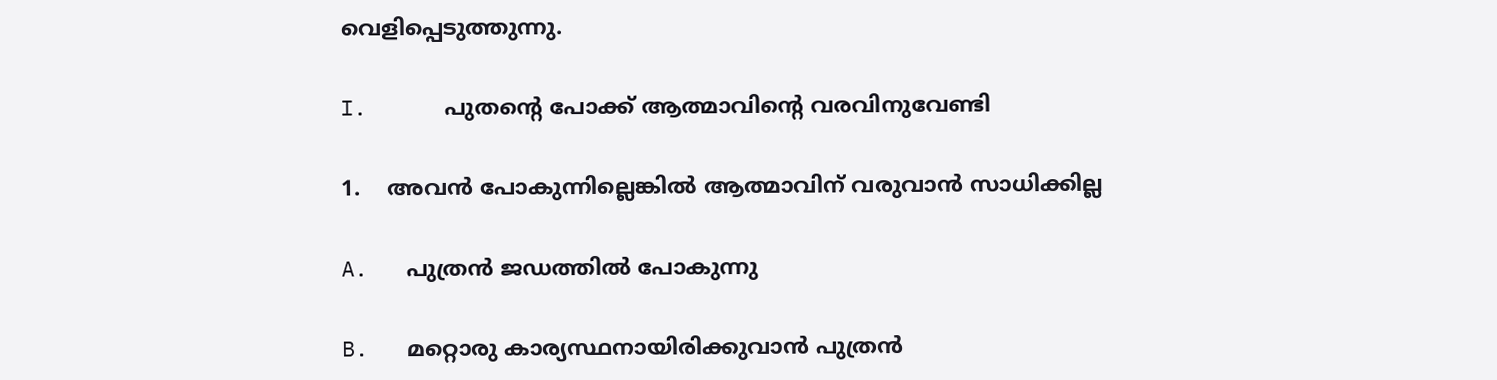വെളിപ്പെടുത്തുന്നു.

I.      പുതന്റെ പോക്ക്‌ ആത്മാവിന്റെ വരവിനുവേണ്ടി

1.    അവൻ പോകുന്നില്ലെങ്കിൽ ആത്മാവിന് വരുവാൻ സാധിക്കില്ല

A.   പുത്രൻ ജഡത്തിൽ പോകുന്നു

B.   മറ്റൊരു കാര്യസ്ഥനായിരിക്കുവാൻ പുത്രൻ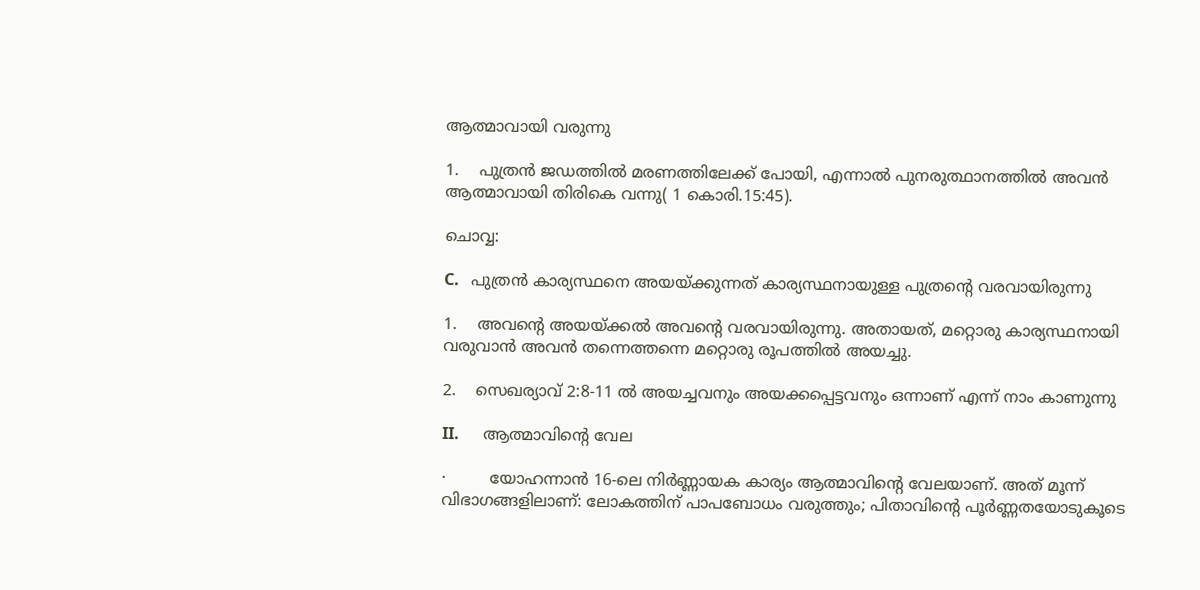ആത്മാവായി വരുന്നു

1.    പുത്രൻ ജഡത്തില്‍ മരണത്തിലേക്ക്‌ പോയി, എന്നാൽ പുനരുത്ഥാനത്തില്‍ അവന്‍ ആത്മാവായി തിരികെ വന്നു( 1 കൊരി.15:45).

ചൊവ്വ:

C.   പുത്രൻ കാര്യസ്ഥനെ അയയ്ക്കുന്നത് കാര്യസ്ഥനായുള്ള പുത്രന്റെ വരവായിരുന്നു

1.    അവന്റെ അയയ്ക്കല്‍ അവന്റെ വരവായിരുന്നു. അതായത്‌, മറ്റൊരു കാര്യസ്ഥനായി വരുവാന്‍ അവന്‍ തന്നെത്തന്നെ മറ്റൊരു രൂപത്തില്‍ അയച്ചു.

2.    സെഖര്യാവ്‌ 2:8-11 ൽ അയച്ചവനും അയക്കപ്പെട്ടവനും ഒന്നാണ് എന്ന് നാം കാണുന്നു

II.      ആത്മാവിന്റെ വേല

·         യോഹന്നാന്‍ 16-ലെ നിര്‍ണ്ണായക കാര്യം ആത്മാവിന്റെ വേലയാണ്. അത് മൂന്ന് വിഭാഗങ്ങളിലാണ്‌: ലോകത്തിന്‌ പാപബോധം വരുത്തും; പിതാവിന്റെ പൂര്‍ണ്ണതയോടുകൂടെ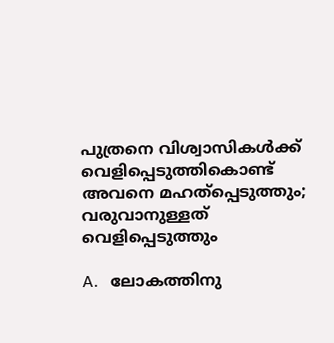പുത്രനെ വിശ്വാസികള്‍ക്ക്‌ വെളിപ്പെടുത്തികൊണ്ട് അവനെ മഹത്പ്പെടുത്തും; വരുവാനുള്ളത്‌ വെളിപ്പെടുത്തും

A.   ലോകത്തിനു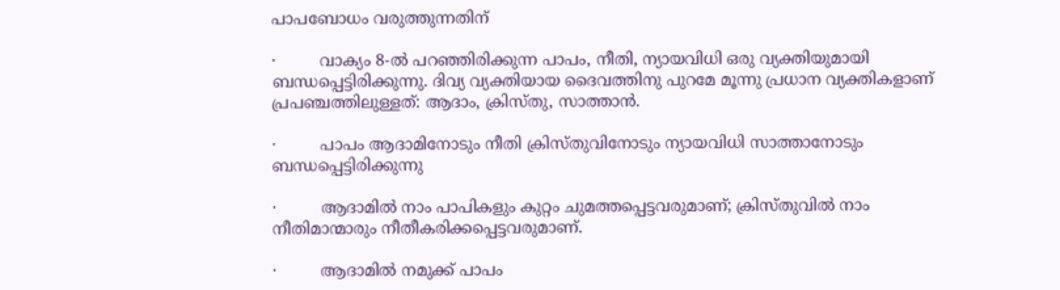പാപബോധം വരുത്തുന്നതിന്

·         വാക്യം 8-ൽ പറഞ്ഞിരിക്കുന്ന പാപം, നീതി, ന്യായവിധി ഒരു വ്യക്തിയുമായി ബന്ധപ്പെട്ടിരിക്കുന്നു. ദിവ്യ വ്യക്തിയായ ദൈവത്തിനു പുറമേ മൂന്നു പ്രധാന വ്യക്തികളാണ്‌ പ്രപഞ്ചത്തിലുള്ളത്: ആദാം, ക്രിസ്തു, സാത്താന്‍.

·         പാപം ആദാമിനോടും നീതി ക്രിസ്തുവിനോടും ന്യായവിധി സാത്താനോടും ബന്ധപ്പെട്ടിരിക്കുന്നു

·         ആദാമിൽ നാം പാപികളും കുറ്റം ചുമത്തപ്പെട്ടവരുമാണ്; ക്രിസ്തുവിൽ നാം നീതിമാന്മാരും നീതീകരിക്കപ്പെട്ടവരുമാണ്.

·         ആദാമിൽ നമുക്ക് പാപം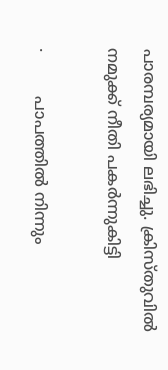പാരമ്പര്യമായി ലഭിച്ചു. ക്രിസ്തുവിൽ നമുക്ക് നീതി പകർന്നുകിട്ടി

·         പാപത്തിൽ നിന്നും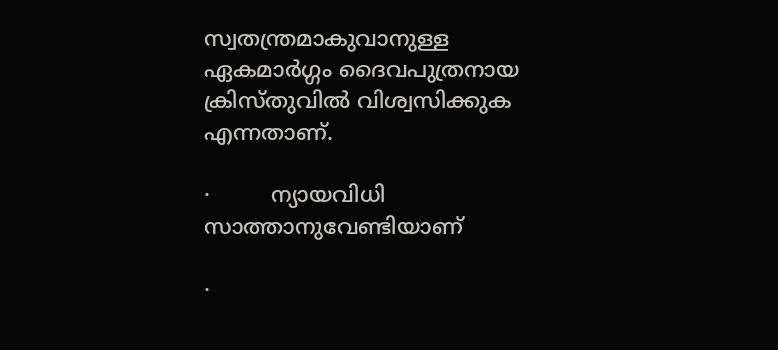സ്വതന്ത്രമാകുവാനുള്ള ഏകമാർഗ്ഗം ദൈവപുത്രനായ ക്രിസ്തുവിൽ വിശ്വസിക്കുക എന്നതാണ്.

·         ന്യായവിധി സാത്താനുവേണ്ടിയാണ്

·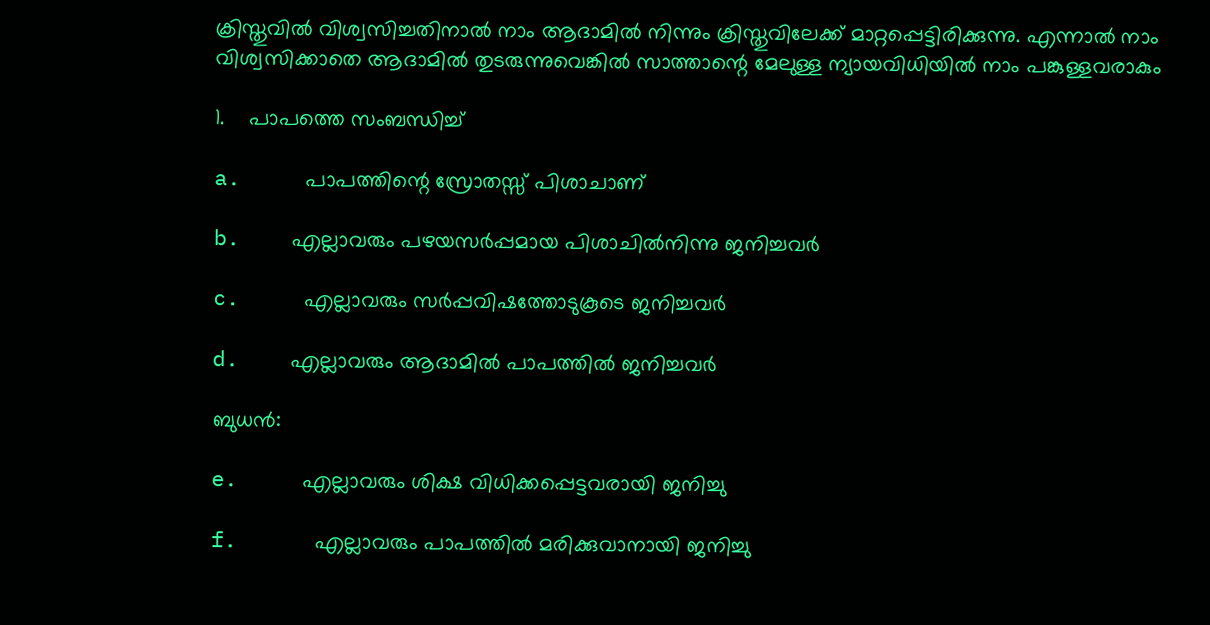ക്രിസ്തുവിൽ വിശ്വസിച്ചതിനാൽ നാം ആദാമിൽ നിന്നും ക്രിസ്തുവിലേക്ക് മാറ്റപ്പെട്ടിരിക്കുന്നു. എന്നാൽ നാം വിശ്വസിക്കാതെ ആദാമിൽ തുടരുന്നുവെങ്കിൽ സാത്താന്റെ മേലുള്ള ന്യായവിധിയിൽ നാം പങ്കുള്ളവരാകും

1.    പാപത്തെ സംബന്ധിച്ച്

a.     പാപത്തിന്റെ സ്രോതസ്സ് പിശാചാണ്

b.    എല്ലാവരും പഴയസർപ്പമായ പിശാചിൽനിന്നു ജനിച്ചവർ

c.     എല്ലാവരും സർപ്പവിഷത്തോടുകൂടെ ജനിച്ചവർ

d.    എല്ലാവരും ആദാമിൽ പാപത്തിൽ ജനിച്ചവർ

ബുധൻ:

e.     എല്ലാവരും ശിക്ഷ വിധിക്കപ്പെട്ടവരായി ജനിച്ചു

f.      എല്ലാവരും പാപത്തിൽ മരിക്കുവാനായി ജനിച്ചു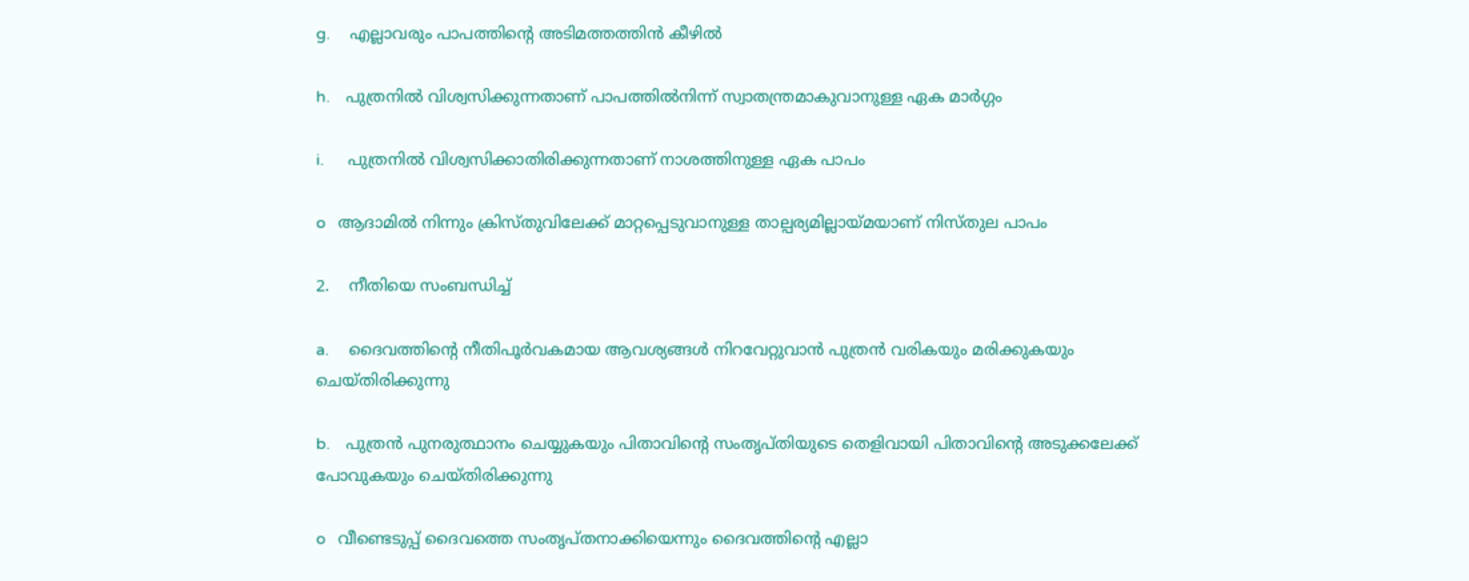g.     എല്ലാവരും പാപത്തിന്റെ അടിമത്തത്തിൻ കീഴിൽ

h.    പുത്രനിൽ വിശ്വസിക്കുന്നതാണ് പാപത്തിൽനിന്ന് സ്വാതന്ത്രമാകുവാനുള്ള ഏക മാർഗ്ഗം

i.      പുത്രനിൽ വിശ്വസിക്കാതിരിക്കുന്നതാണ് നാശത്തിനുള്ള ഏക പാപം

o   ആദാമിൽ നിന്നും ക്രിസ്തുവിലേക്ക് മാറ്റപ്പെടുവാനുള്ള താല്പര്യമില്ലായ്മയാണ് നിസ്തുല പാപം

2.    നീതിയെ സംബന്ധിച്ച്

a.     ദൈവത്തിന്റെ നീതിപൂർവകമായ ആവശ്യങ്ങൾ നിറവേറ്റുവാൻ പുത്രൻ വരികയും മരിക്കുകയും ചെയ്തിരിക്കുന്നു

b.    പുത്രൻ പുനരുത്ഥാനം ചെയ്യുകയും പിതാവിന്റെ സംതൃപ്തിയുടെ തെളിവായി പിതാവിന്റെ അടുക്കലേക്ക് പോവുകയും ചെയ്തിരിക്കുന്നു

o   വീണ്ടെടുപ്പ്‌ ദൈവത്തെ സംതൃപ്തനാക്കിയെന്നും ദൈവത്തിന്റെ എല്ലാ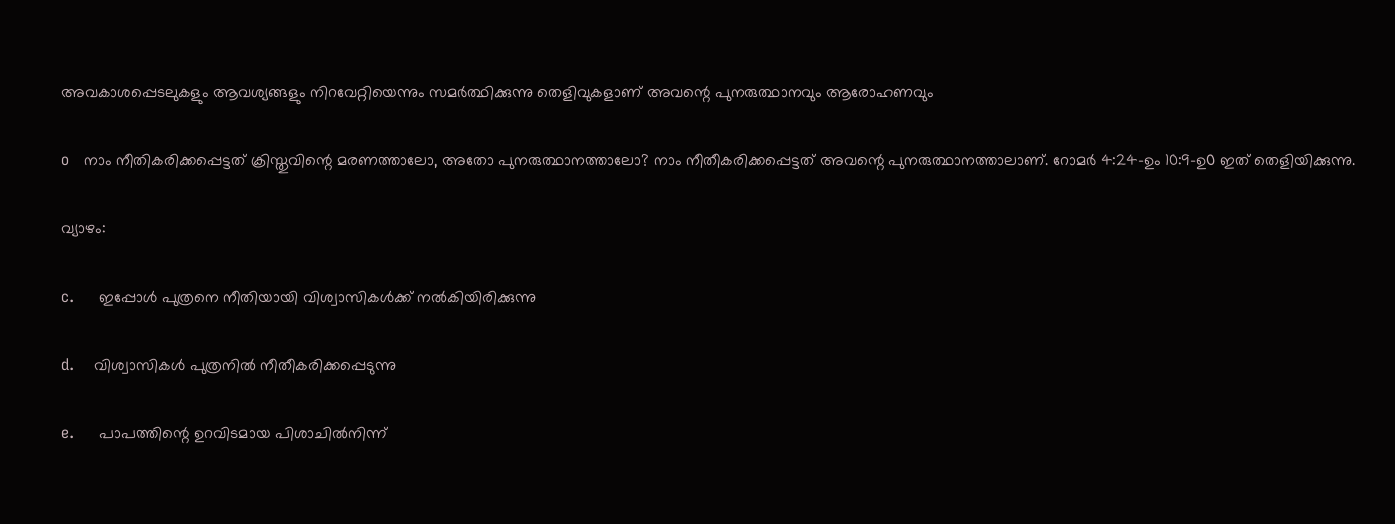അവകാശപ്പെടലുകളും ആവശ്യങ്ങളും നിറവേറ്റിയെന്നും സമർത്ഥിക്കുന്നു തെളിവുകളാണ് അവന്റെ പുനരുത്ഥാനവും ആരോഹണവും

o   നാം നീതികരിക്കപ്പെട്ടത്‌ ക്രിസ്തുവിന്റെ മരണത്താലോ, അതോ പുനരുത്ഥാനത്താലോ? നാം നീതീകരിക്കപ്പെട്ടത്‌ അവന്റെ പുനരുത്ഥാനത്താലാണ്‌. റോമര്‍ 4:24-ഉം 10:9-ഉ൦ ഇത്‌ തെളിയിക്കുന്നു.

വ്യാഴം:

c.     ഇപ്പോൾ പുത്രനെ നീതിയായി വിശ്വാസികൾക്ക് നൽകിയിരിക്കുന്നു

d.    വിശ്വാസികൾ പുത്രനിൽ നീതീകരിക്കപ്പെടുന്നു

e.     പാപത്തിന്റെ ഉറവിടമായ പിശാചിൽനിന്ന്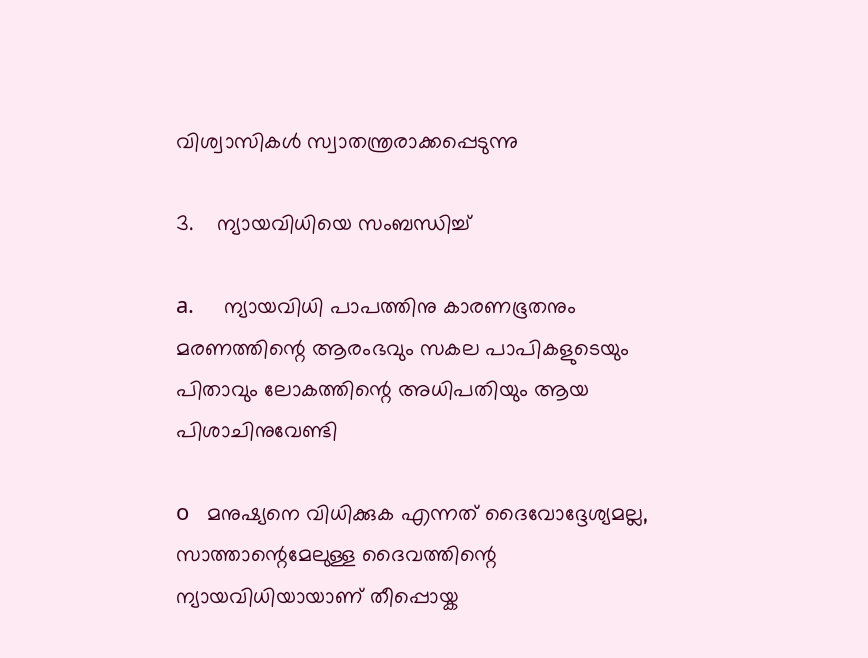വിശ്വാസികൾ സ്വാതന്ത്രരാക്കപ്പെടുന്നു

3.    ന്യായവിധിയെ സംബന്ധിച്ച്

a.     ന്യായവിധി പാപത്തിനു കാരണഭൂതനും മരണത്തിന്റെ ആരംഭവും സകല പാപികളുടെയും പിതാവും ലോകത്തിന്റെ അധിപതിയും ആയ പിശാചിനുവേണ്ടി

o   മനുഷ്യനെ വിധിക്കുക എന്നത്‌ ദൈവോദ്ദേശ്യമല്ല, സാത്താന്റെമേലുള്ള ദൈവത്തിന്റെ ന്യായവിധിയായാണ് തീപ്പൊയ്ക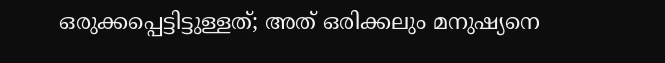ഒരുക്കപ്പെട്ടിട്ടുള്ളത്‌; അത്‌ ഒരിക്കലും മനുഷ്യനെ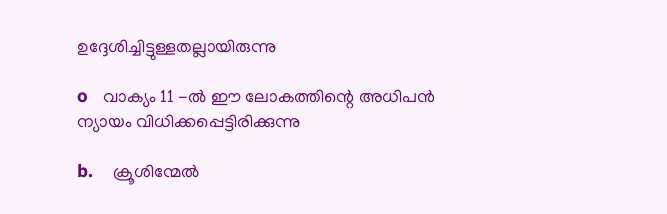ഉദ്ദേശിച്ചിട്ടുള്ളതല്ലായിരുന്നു

o   വാക്യം 11 -ൽ ഈ ലോകത്തിന്റെ അധിപൻ ന്യായം വിധിക്കപ്പെട്ടിരിക്കുന്നു

b.    ക്രൂശിന്മേൽ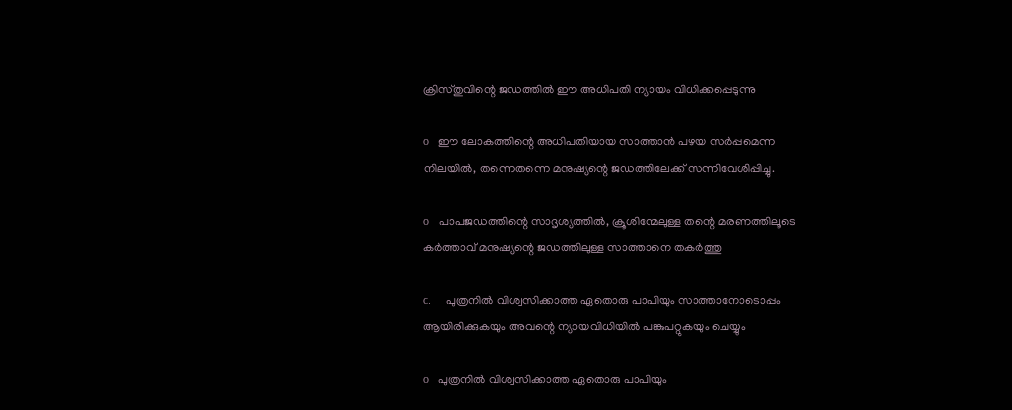ക്രിസ്തുവിന്റെ ജഡത്തിൽ ഈ അധിപതി ന്യായം വിധിക്കപ്പെടുന്നു

o   ഈ ലോകത്തിന്റെ അധിപതിയായ സാത്താന്‍ പഴയ സര്‍പ്പമെന്ന നിലയില്‍, തന്നെതന്നെ മനുഷ്യന്റെ ജഡത്തിലേക്ക്‌ സന്നിവേശിപ്പിച്ചു.

o   പാപജഡത്തിന്റെ സാദൃശ്യത്തില്‍, ക്രൂശിന്മേലുള്ള തന്റെ മരണത്തിലൂടെ കർത്താവ് മനുഷ്യന്റെ ജഡത്തിലുള്ള സാത്താനെ തകര്‍ത്തു

c.     പുത്രനിൽ വിശ്വസിക്കാത്ത ഏതൊരു പാപിയും സാത്താനോടൊപ്പം ആയിരിക്കുകയും അവന്റെ ന്യായവിധിയിൽ പങ്കുപറ്റുകയും ചെയ്യും

o   പുത്രനില്‍ വിശ്വസിക്കാത്ത ഏതൊരു പാപിയും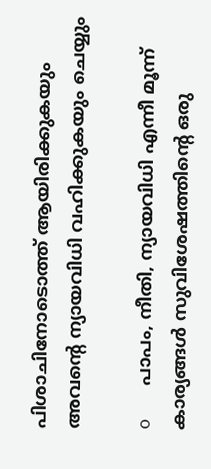പിശാചിനോടൊത്ത് ആയിരിക്കുകയും അവന്റെ ന്യായവിധി വഹിക്കുകയും ചെയ്യും

o   പാപം, നീതി, ന്യായവിധി എന്നീ മൂന്ന്‌ കാര്യങ്ങള്‍ സുവിശേഷത്തിന്റെ ഒരു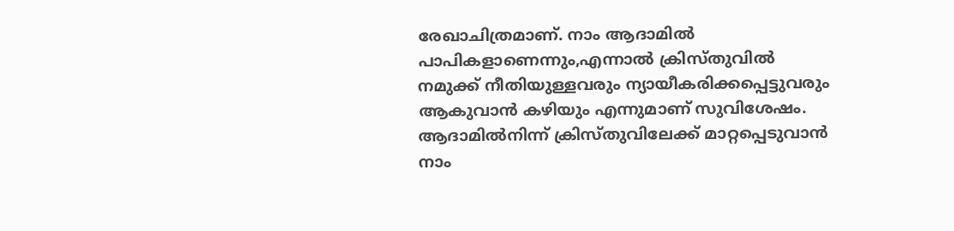രേഖാചിത്രമാണ്‌. നാം ആദാമിൽ പാപികളാണെന്നും,എന്നാല്‍ ക്രിസ്തുവിൽ നമുക്ക്‌ നീതിയുള്ളവരും ന്യായീകരിക്കപ്പെട്ടുവരും ആകുവാന്‍ കഴിയും എന്നുമാണ്‌ സുവിശേഷം. ആദാമിൽനിന്ന്‌ ക്രിസ്തുവിലേക്ക്‌ മാറ്റപ്പെടുവാന്‍ നാം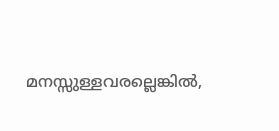മനസ്സുള്ളവരല്ലെങ്കില്‍,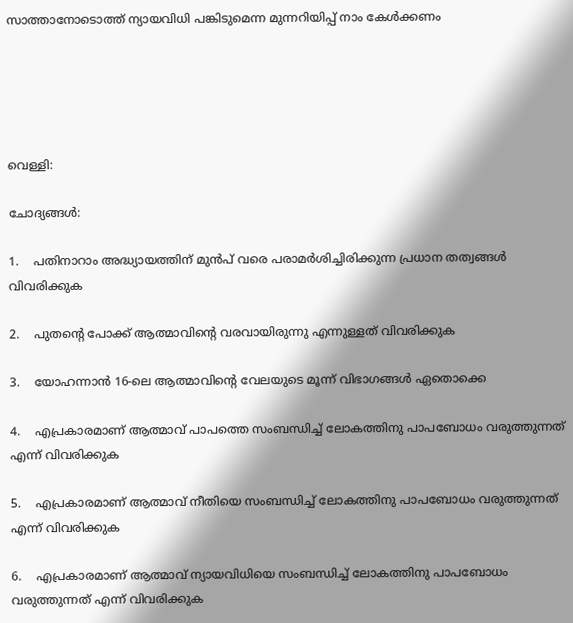സാത്താനോടൊത്ത്‌ ന്യായവിധി പങ്കിടുമെന്ന മുന്നറിയിപ്പ്‌ നാം കേൾക്കണം





വെള്ളി:

ചോദ്യങ്ങൾ:

1.    പതിനാറാം അദ്ധ്യായത്തിന് മുൻപ് വരെ പരാമർശിച്ചിരിക്കുന്ന പ്രധാന തത്വങ്ങൾ വിവരിക്കുക

2.    പുതന്റെ പോക്ക്‌ ആത്മാവിന്റെ വരവായിരുന്നു എന്നുള്ളത് വിവരിക്കുക

3.    യോഹന്നാന്‍ 16-ലെ ആത്മാവിന്റെ വേലയുടെ മൂന്ന് വിഭാഗങ്ങൾ ഏതൊക്കെ

4.    എപ്രകാരമാണ് ആത്മാവ് പാപത്തെ സംബന്ധിച്ച് ലോകത്തിനു പാപബോധം വരുത്തുന്നത് എന്ന് വിവരിക്കുക

5.    എപ്രകാരമാണ് ആത്മാവ് നീതിയെ സംബന്ധിച്ച് ലോകത്തിനു പാപബോധം വരുത്തുന്നത് എന്ന് വിവരിക്കുക

6.    എപ്രകാരമാണ് ആത്മാവ് ന്യായവിധിയെ സംബന്ധിച്ച് ലോകത്തിനു പാപബോധം വരുത്തുന്നത് എന്ന് വിവരിക്കുക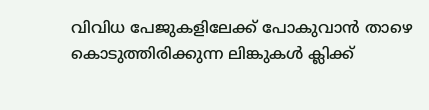വിവിധ പേജുകളിലേക്ക് പോകുവാൻ താഴെ കൊടുത്തിരിക്കുന്ന ലിങ്കുകൾ ക്ലിക്ക്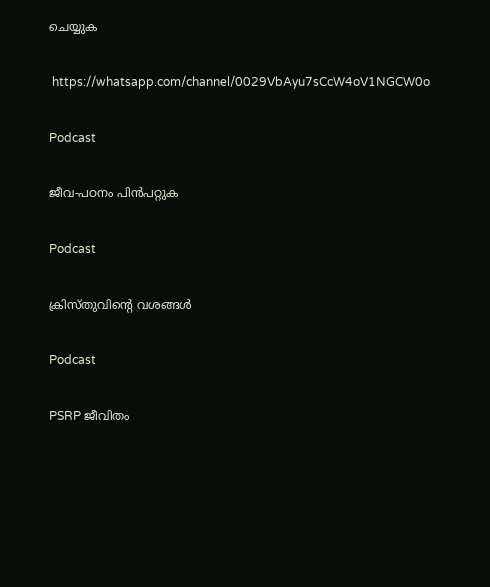ചെയ്യുക

 https://whatsapp.com/channel/0029VbAyu7sCcW4oV1NGCW0o

Podcast

ജീവ-പഠനം പിൻപറ്റുക

Podcast

ക്രിസ്തുവിന്റെ വശങ്ങൾ

Podcast

PSRP ജീവിതം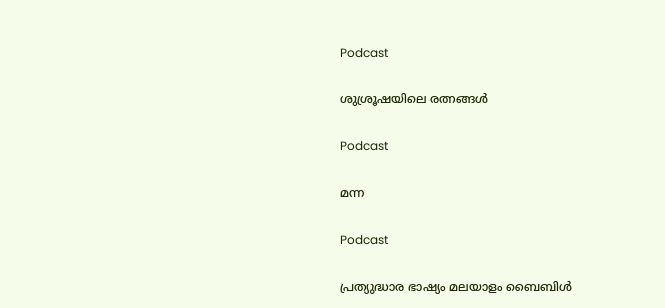Podcast

ശുശ്രൂഷയിലെ രത്നങ്ങൾ

Podcast

മന്ന

Podcast

പ്രത്യുദ്ധാര ഭാഷ്യം മലയാളം ബൈബിൾ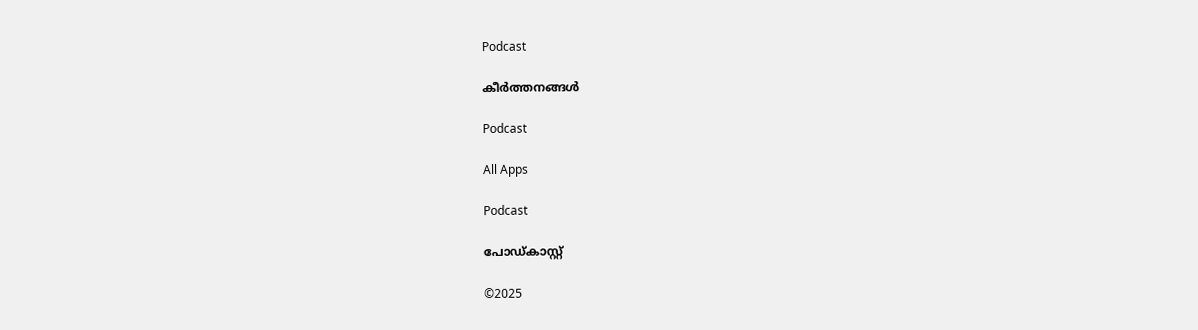Podcast

കീർത്തനങ്ങൾ

Podcast

All Apps

Podcast

പോഡ്കാസ്റ്റ്

©2025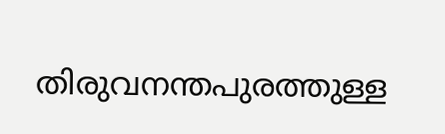തിരുവനന്തപുരത്തുള്ള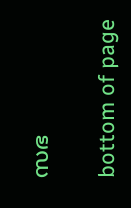സഭ

bottom of page